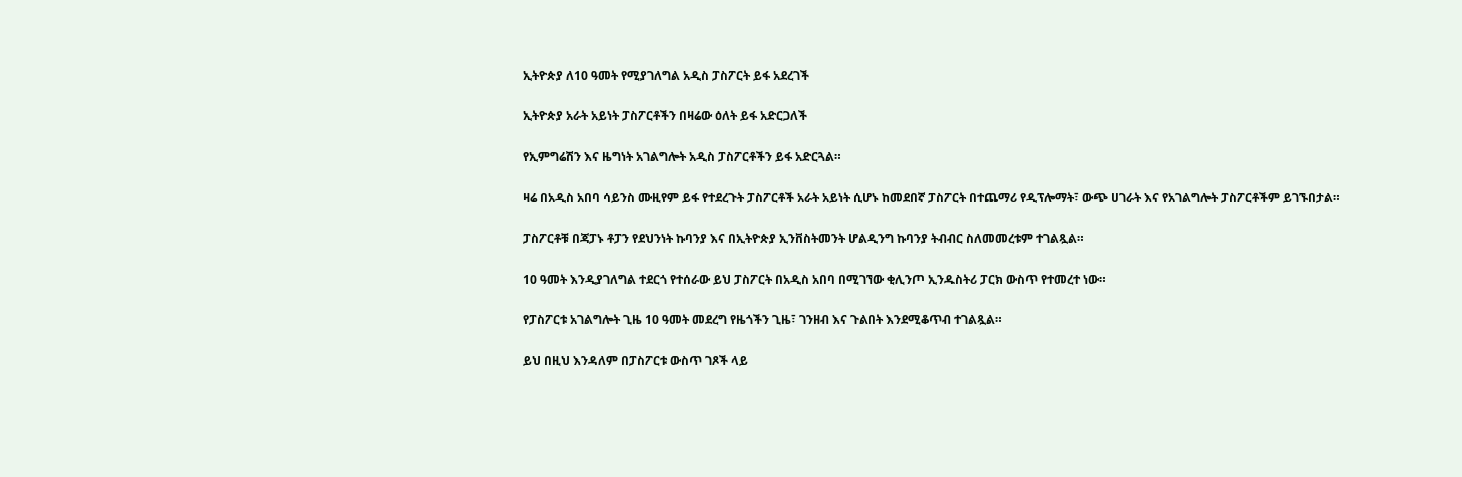ኢትዮጵያ ለ10 ዓመት የሚያገለግል አዲስ ፓስፖርት ይፋ አደረገች

ኢትዮጵያ አራት አይነት ፓስፖርቶችን በዛሬው ዕለት ይፋ አድርጋለች

የኢምግሬሽን እና ዜግነት አገልግሎት አዲስ ፓስፖርቶችን ይፋ አድርጓል።

ዛሬ በአዲስ አበባ ሳይንስ ሙዚየም ይፋ የተደረጉት ፓስፖርቶች አራት አይነት ሲሆኑ ከመደበኛ ፓስፖርት በተጨማሪ የዲፕሎማት፣ ውጭ ሀገራት እና የአገልግሎት ፓስፖርቶችም ይገኙበታል።

ፓስፖርቶቹ በጃፓኑ ቶፓን የደህንነት ኩባንያ እና በኢትዮጵያ ኢንቨስትመንት ሆልዲንግ ኩባንያ ትብብር ስለመመረቱም ተገልጿል።

10 ዓመት እንዲያገለግል ተደርጎ የተሰራው ይህ ፓስፖርት በአዲስ አበባ በሚገኘው ቂሊንጦ ኢንዱስትሪ ፓርክ ውስጥ የተመረተ ነው።

የፓስፖርቱ አገልግሎት ጊዜ 10 ዓመት መደረግ የዜጎችን ጊዜ፣ ገንዘብ እና ጉልበት እንደሚቆጥብ ተገልጿል።

ይህ በዚህ እንዳለም በፓስፖርቱ ውስጥ ገጾች ላይ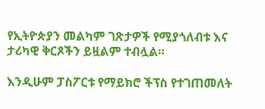የኢትዮጵያን መልካም ገጽታዎች የሚያጎለብቱ እና ታሪካዊ ቅርጾችን ይዟልም ተብሏል።

እንዲሁም ፓስፖርቱ የማይክሮ ችፕስ የተገጠመለት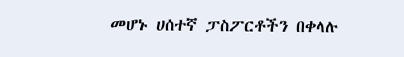መሆኑ ሀሰተኛ ፓስፖርቶችን በቀላሉ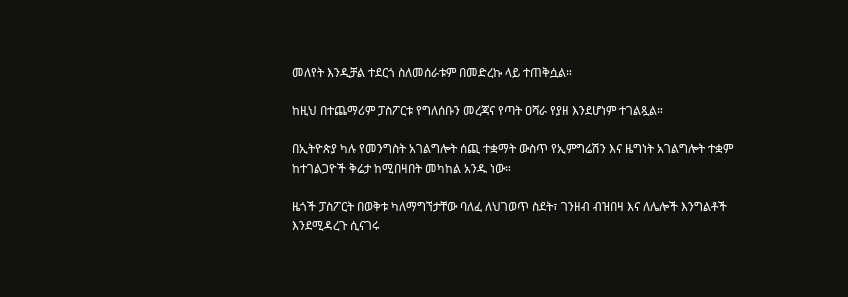መለየት እንዲቻል ተደርጎ ስለመሰራቱም በመድረኩ ላይ ተጠቅሷል።

ከዚህ በተጨማሪም ፓስፖርቱ የግለሰቡን መረጃና የጣት ዐሻራ የያዘ እንደሆነም ተገልጿል።

በኢትዮጵያ ካሉ የመንግስት አገልግሎት ሰጪ ተቋማት ውስጥ የኢምግሬሽን እና ዜግነት አገልግሎት ተቋም ከተገልጋዮች ቅሬታ ከሚበዛበት መካከል አንዱ ነው።

ዜጎች ፓስፖርት በወቅቱ ካለማግኘታቸው ባለፈ ለህገወጥ ስደት፣ ገንዘብ ብዝበዛ እና ለሌሎች እንግልቶች እንደሚዳረጉ ሲናገሩ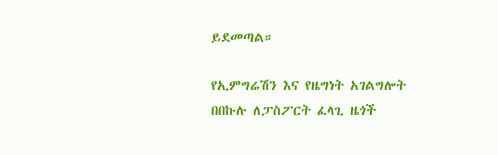ይደመጣል።

የኢምግሬሽን እና የዜግነት አገልግሎት በበኩሉ ለፓስፖርት ፈላጊ ዜጎች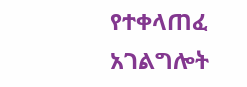የተቀላጠፈ አገልግሎት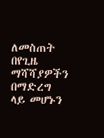ለመስጠት በየጊዜ ማሻሻያዎችን በማድረግ ላይ መሆኑን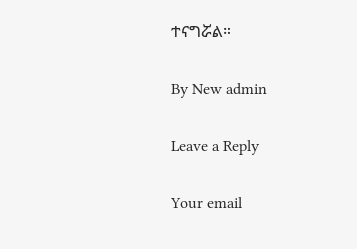ተናግሯል።

By New admin

Leave a Reply

Your email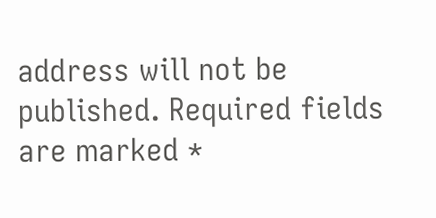address will not be published. Required fields are marked *